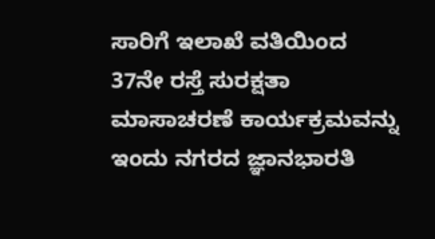ಸಾರಿಗೆ ಇಲಾಖೆ ವತಿಯಿಂದ 37ನೇ ರಸ್ತೆ ಸುರಕ್ಷತಾ ಮಾಸಾಚರಣೆ ಕಾರ್ಯಕ್ರಮವನ್ನು ಇಂದು ನಗರದ ಜ್ಞಾನಭಾರತಿ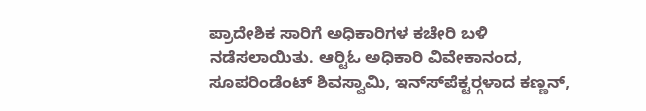ಪ್ರಾದೇಶಿಕ ಸಾರಿಗೆ ಅಧಿಕಾರಿಗಳ ಕಚೇರಿ ಬಳಿ ನಡೆಸಲಾಯಿತು. ಆರ್‍ಟಿಓ ಅಧಿಕಾರಿ ವಿವೇಕಾನಂದ, ಸೂಪರಿಂಡೆಂಟ್ ಶಿವಸ್ವಾಮಿ, ಇನ್ಸ್‍ಪೆಕ್ಟರ್‍ಗಳಾದ ಕಣ್ಣನ್,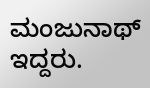ಮಂಜುನಾಥ್ ಇದ್ದರು.